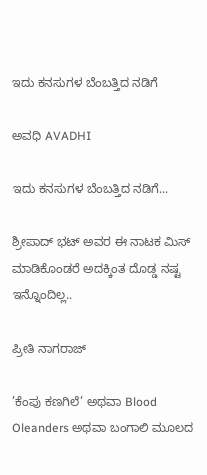ಇದು ಕನಸುಗಳ ಬೆಂಬತ್ತಿದ ನಡಿಗೆ‍

ಅವಧಿ AVADHI

ಇದು ಕನಸುಗಳ ಬೆಂಬತ್ತಿದ ನಡಿಗೆ...

ಶ್ರೀಪಾದ್ ಭಟ್ ಅವರ ಈ ನಾಟಕ ಮಿಸ್ ಮಾಡಿಕೊಂಡರೆ ಅದಕ್ಕಿಂತ ದೊಡ್ಡ ನಷ್ಟ ಇನ್ನೊಂದಿಲ್ಲ..

ಪ್ರೀತಿ ನಾಗರಾಜ್

’ಕೆಂಪು ಕಣಗಿಲೆ’ ಅಥವಾ Blood Oleanders ಅಥವಾ ಬಂಗಾಲಿ ಮೂಲದ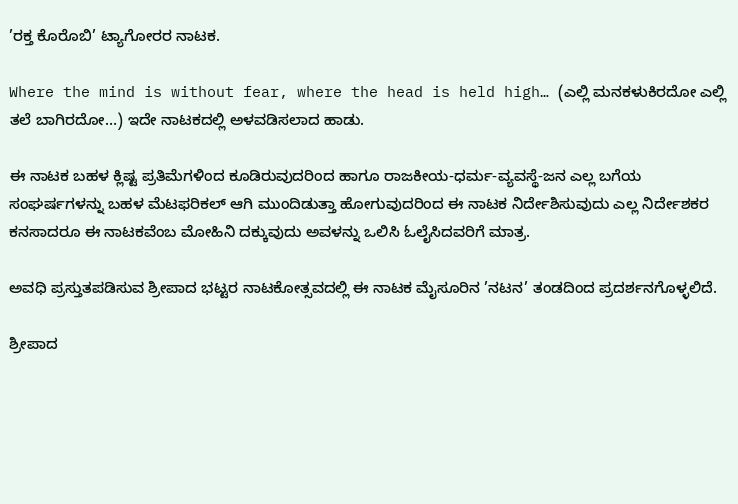’ರಕ್ತ ಕೊರೊಬಿ’ ಟ್ಯಾಗೋರರ ನಾಟಕ.

Where the mind is without fear, where the head is held high… (ಎಲ್ಲಿ ಮನಕಳುಕಿರದೋ ಎಲ್ಲಿ ತಲೆ ಬಾಗಿರದೋ…) ಇದೇ ನಾಟಕದಲ್ಲಿ ಅಳವಡಿಸಲಾದ ಹಾಡು.

ಈ ನಾಟಕ ಬಹಳ ಕ್ಲಿಷ್ಟ ಪ್ರತಿಮೆಗಳಿಂದ ಕೂಡಿರುವುದರಿಂದ ಹಾಗೂ ರಾಜಕೀಯ-ಧರ್ಮ-ವ್ಯವಸ್ಥೆ-ಜನ ಎಲ್ಲ ಬಗೆಯ ಸಂಘರ್ಷಗಳನ್ನು ಬಹಳ ಮೆಟಫರಿಕಲ್ ಆಗಿ ಮುಂದಿಡುತ್ತಾ ಹೋಗುವುದರಿಂದ ಈ ನಾಟಕ ನಿರ್ದೇಶಿಸುವುದು ಎಲ್ಲ ನಿರ್ದೇಶಕರ ಕನಸಾದರೂ ಈ ನಾಟಕವೆಂಬ ಮೋಹಿನಿ ದಕ್ಕುವುದು ಅವಳನ್ನು ಒಲಿಸಿ ಓಲೈಸಿದವರಿಗೆ ಮಾತ್ರ.

ಅವಧಿ ಪ್ರಸ್ತುತಪಡಿಸುವ ಶ್ರೀಪಾದ ಭಟ್ಟರ ನಾಟಕೋತ್ಸವದಲ್ಲಿ ಈ ನಾಟಕ ಮೈಸೂರಿನ ’ನಟನ’ ತಂಡದಿಂದ ಪ್ರದರ್ಶನಗೊಳ್ಳಲಿದೆ.

ಶ್ರೀಪಾದ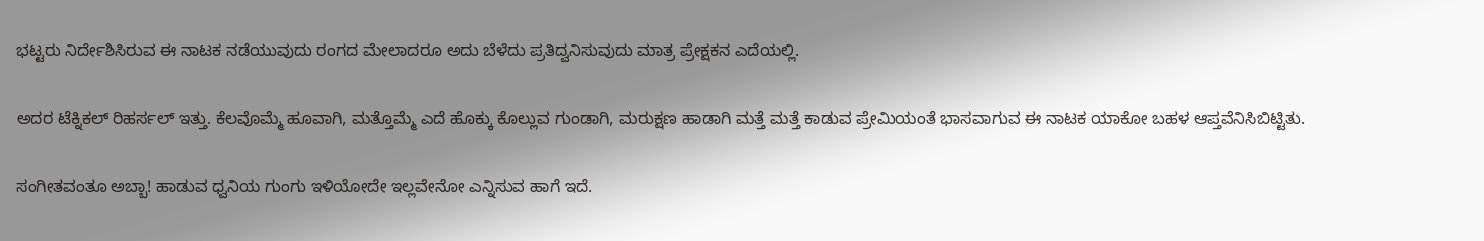ಭಟ್ಟರು ನಿರ್ದೇಶಿಸಿರುವ ಈ ನಾಟಕ ನಡೆಯುವುದು ರಂಗದ ಮೇಲಾದರೂ ಅದು ಬೆಳೆದು ಪ್ರತಿದ್ವನಿಸುವುದು ಮಾತ್ರ ಪ್ರೇಕ್ಷಕನ ಎದೆಯಲ್ಲಿ.

ಅದರ ಟೆಕ್ನಿಕಲ್ ರಿಹರ್ಸಲ್ ಇತ್ತು. ಕೆಲವೊಮ್ಮೆ ಹೂವಾಗಿ, ಮತ್ತೊಮ್ಮೆ ಎದೆ ಹೊಕ್ಕು ಕೊಲ್ಲುವ ಗುಂಡಾಗಿ, ಮರುಕ್ಷಣ ಹಾಡಾಗಿ ಮತ್ತೆ ಮತ್ತೆ ಕಾಡುವ ಪ್ರೇಮಿಯಂತೆ ಭಾಸವಾಗುವ ಈ ನಾಟಕ ಯಾಕೋ ಬಹಳ ಆಪ್ತವೆನಿಸಿಬಿಟ್ಟಿತು.

ಸಂಗೀತವಂತೂ ಅಬ್ಬಾ! ಹಾಡುವ ಧ್ವನಿಯ ಗುಂಗು ಇಳಿಯೋದೇ ಇಲ್ಲವೇನೋ ಎನ್ನಿಸುವ ಹಾಗೆ ಇದೆ.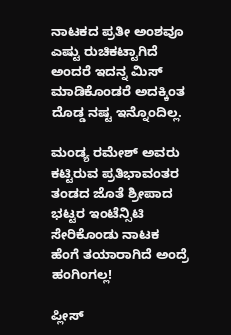ನಾಟಕದ ಪ್ರತೀ ಅಂಶವೂ ಎಷ್ಟು ರುಚಿಕಟ್ಟಾಗಿದೆ ಅಂದರೆ ಇದನ್ನ ಮಿಸ್ ಮಾಡಿಕೊಂಡರೆ ಅದಕ್ಕಿಂತ ದೊಡ್ಡ ನಷ್ಟ ಇನ್ನೊಂದಿಲ್ಲ.

ಮಂಡ್ಯ ರಮೇಶ್ ಅವರು ಕಟ್ಟಿರುವ ಪ್ರತಿಭಾವಂತರ ತಂಡದ ಜೊತೆ ಶ್ರೀಪಾದ ಭಟ್ಟರ ಇಂಟೆನ್ಸಿಟಿ ಸೇರಿಕೊಂಡು ನಾಟಕ ಹೆಂಗೆ ತಯಾರಾಗಿದೆ ಅಂದ್ರೆ ಹಂಗಿಂಗಲ್ಲ!

ಪ್ಲೀಸ್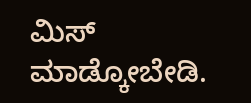ಮಿಸ್ ಮಾಡ್ಕೋಬೇಡಿ.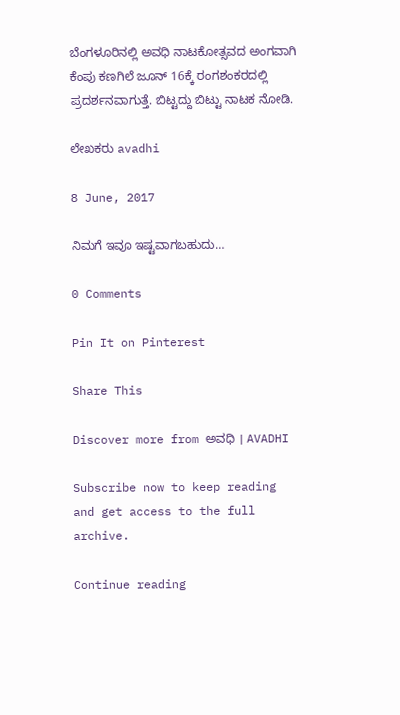ಬೆಂಗಳೂರಿನಲ್ಲಿ ಅವಧಿ ನಾಟಕೋತ್ಸವದ ಅಂಗವಾಗಿ ಕೆಂಪು ಕಣಗಿಲೆ ಜೂನ್ 16ಕ್ಕೆ ರಂಗಶಂಕರದಲ್ಲಿ ಪ್ರದರ್ಶನವಾಗುತ್ತೆ. ಬಿಟ್ಟದ್ದು ಬಿಟ್ಟು ನಾಟಕ ನೋಡಿ.

ಲೇಖಕರು avadhi

8 June, 2017

ನಿಮಗೆ ಇವೂ ಇಷ್ಟವಾಗಬಹುದು…

0 Comments

Pin It on Pinterest

Share This

Discover more from ಅವಧಿ । AVADHI

Subscribe now to keep reading and get access to the full archive.

Continue reading